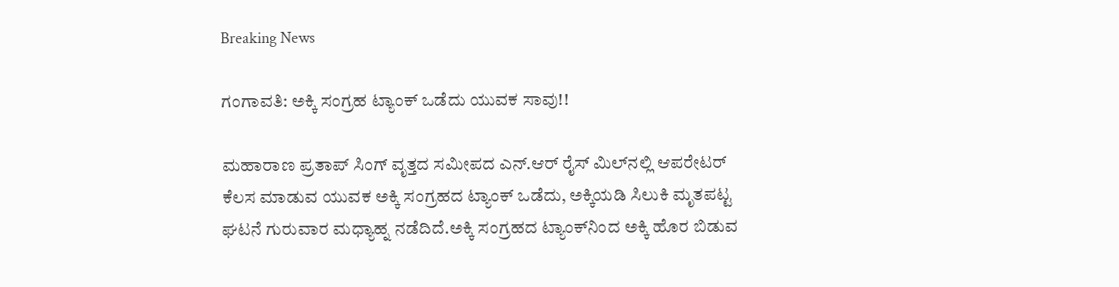Breaking News

ಗಂಗಾವತಿ: ಅಕ್ಕಿ ಸಂಗ್ರಹ ಟ್ಯಾಂಕ್‌ ಒಡೆದು ಯುವಕ ಸಾವು!!

ಮಹಾರಾಣ ಪ್ರತಾಪ್ ಸಿಂಗ್ ವೃತ್ತದ ಸಮೀಪದ ಎನ್.ಆರ್ ರೈಸ್ ಮಿಲ್‌ನಲ್ಲಿ ಆಪರೇಟರ್ ಕೆಲಸ ಮಾಡುವ ಯುವಕ ಅಕ್ಕಿ ಸಂಗ್ರಹದ ಟ್ಯಾಂಕ್‌ ಒಡೆದು, ಅಕ್ಕಿಯಡಿ ಸಿಲುಕಿ ಮೃತಪಟ್ಟ ಘಟನೆ ಗುರುವಾರ ಮಧ್ಯಾಹ್ನ ನಡೆದಿದೆ.ಅಕ್ಕಿ ಸಂಗ್ರಹದ ಟ್ಯಾಂಕ್‌ನಿಂದ ಅಕ್ಕಿ ಹೊರ ಬಿಡುವ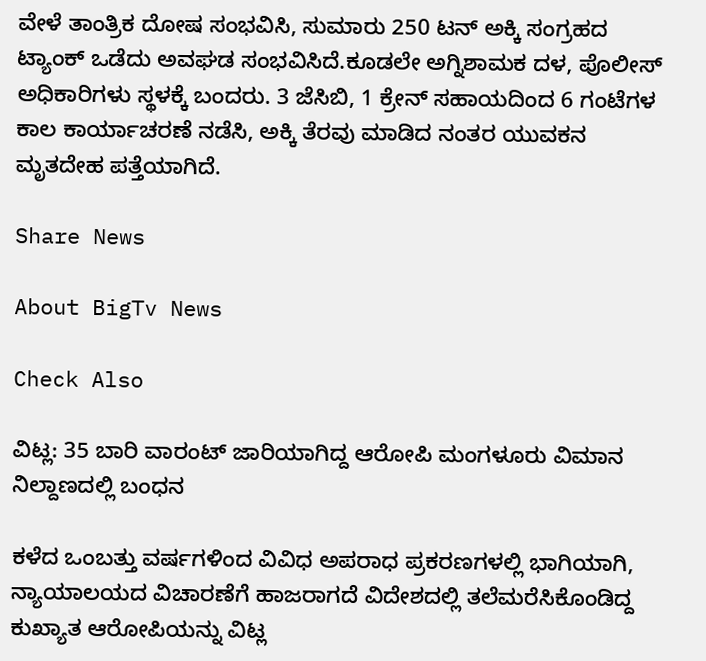ವೇಳೆ ತಾಂತ್ರಿಕ ದೋಷ ಸಂಭವಿಸಿ, ಸುಮಾರು 250 ಟನ್ ಅಕ್ಕಿ ಸಂಗ್ರಹದ ಟ್ಯಾಂಕ್ ಒಡೆದು ಅವಘಡ ಸಂಭವಿಸಿದೆ.ಕೂಡಲೇ ಅಗ್ನಿಶಾಮಕ ದಳ, ಪೊಲೀಸ್ ಅಧಿಕಾರಿಗಳು ಸ್ಥಳಕ್ಕೆ ಬಂದರು. 3 ಜೆಸಿಬಿ, 1 ಕ್ರೇನ್ ಸಹಾಯದಿಂದ 6 ಗಂಟೆಗಳ ಕಾಲ ಕಾರ್ಯಾಚರಣೆ ನಡೆಸಿ, ಅಕ್ಕಿ ತೆರವು ಮಾಡಿದ ನಂತರ ಯುವಕನ ಮೃತದೇಹ ಪತ್ತೆಯಾಗಿದೆ.

Share News

About BigTv News

Check Also

ವಿಟ್ಲ: 35 ಬಾರಿ ವಾರಂಟ್ ಜಾರಿಯಾಗಿದ್ದ ಆರೋಪಿ ಮಂಗಳೂರು ವಿಮಾನ ನಿಲ್ದಾಣದಲ್ಲಿ ಬಂಧನ

ಕಳೆದ ಒಂಬತ್ತು ವರ್ಷಗಳಿಂದ ವಿವಿಧ ಅಪರಾಧ ಪ್ರಕರಣಗಳಲ್ಲಿ ಭಾಗಿಯಾಗಿ, ನ್ಯಾಯಾಲಯದ ವಿಚಾರಣೆಗೆ ಹಾಜರಾಗದೆ ವಿದೇಶದಲ್ಲಿ ತಲೆಮರೆಸಿಕೊಂಡಿದ್ದ ಕುಖ್ಯಾತ ಆರೋಪಿಯನ್ನು ವಿಟ್ಲ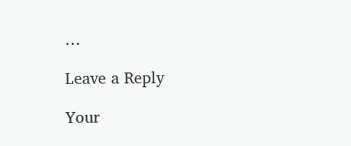…

Leave a Reply

Your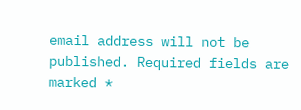email address will not be published. Required fields are marked *